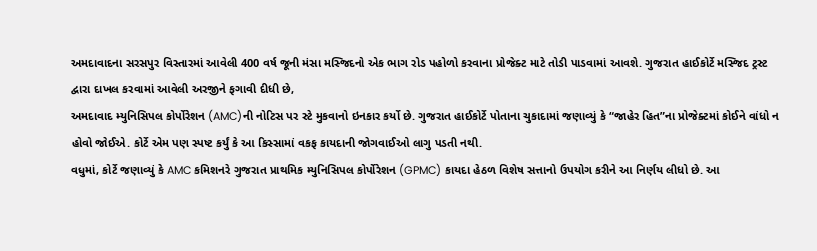અમદાવાદના સરસપુર વિસ્તારમાં આવેલી 400 વર્ષ જૂની મંસા મસ્જિદનો એક ભાગ રોડ પહોળો કરવાના પ્રોજેક્ટ માટે તોડી પાડવામાં આવશે. ગુજરાત હાઈકોર્ટે મસ્જિદ ટ્રસ્ટ દ્વારા દાખલ કરવામાં આવેલી અરજીને ફગાવી દીધી છે,
અમદાવાદ મ્યુનિસિપલ કોર્પોરેશન (AMC)ની નોટિસ પર સ્ટે મુકવાનો ઇનકાર કર્યો છે. ગુજરાત હાઈકોર્ટે પોતાના ચુકાદામાં જણાવ્યું કે “જાહેર હિત”ના પ્રોજેક્ટમાં કોઈને વાંધો ન હોવો જોઈએ. કોર્ટે એમ પણ સ્પષ્ટ કર્યું કે આ કિસ્સામાં વકફ કાયદાની જોગવાઈઓ લાગુ પડતી નથી.
વધુમાં, કોર્ટે જણાવ્યું કે AMC કમિશનરે ગુજરાત પ્રાથમિક મ્યુનિસિપલ કોર્પોરેશન (GPMC) કાયદા હેઠળ વિશેષ સત્તાનો ઉપયોગ કરીને આ નિર્ણય લીધો છે. આ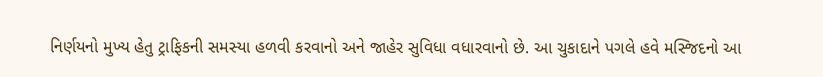નિર્ણયનો મુખ્ય હેતુ ટ્રાફિકની સમસ્યા હળવી કરવાનો અને જાહેર સુવિધા વધારવાનો છે. આ ચુકાદાને પગલે હવે મસ્જિદનો આ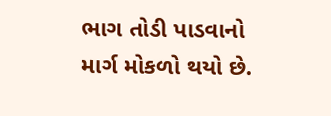ભાગ તોડી પાડવાનો માર્ગ મોકળો થયો છે.